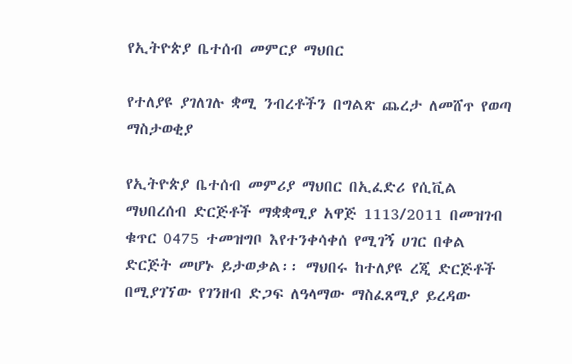የኢትዮጵያ ቤተሰብ መምርያ ማህበር

የተለያዩ ያገለገሉ ቋሚ ንብረቶችን በግልጽ ጨረታ ለመሸጥ የወጣ ማስታወቂያ

የኢትዮጵያ ቤተሰብ መምሪያ ማህበር በኢፈድሪ የሲቪል ማህበረሰብ ድርጅቶች ማቋቋሚያ አዋጅ 1113/2011 በመዝገብ ቁጥር 0475 ተመዝግቦ እየተንቀሳቀሰ የሚገኝ ሀገር በቀል ድርጅት መሆኑ ይታወቃል፡፡ ማህበሩ ከተለያዩ ረጂ ድርጅቶች በሚያገኘው የገንዘብ ድጋፍ ለዓላማው ማስፈጸሚያ ይረዳው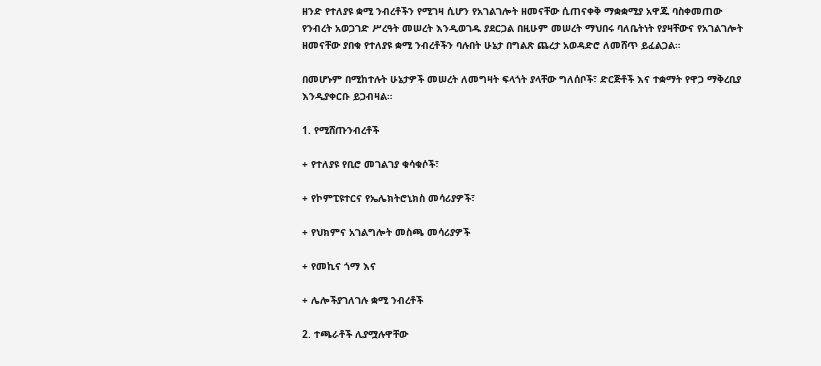ዘንድ የተለያዩ ቋሚ ንብረቶችን የሚገዛ ሲሆን የአገልገሎት ዘመናቸው ሲጠናቀቅ ማቋቋሚያ አዋጁ ባስቀመጠው የንብረት አወጋገድ ሥረዓት መሠረት እንዲወገዱ ያደርጋል በዚሁም መሠረት ማህበሩ ባለቤትነት የያዛቸውና የአገልገሎት ዘመናቸው ያበቁ የተለያዩ ቋሚ ንብረቶችን ባሉበት ሁኔታ በግልጽ ጨረታ አወዳድሮ ለመሸጥ ይፈልጋል።

በመሆኑም በሚከተሉት ሁኔታዎች መሠረት ለመግዛት ፍላጎት ያላቸው ግለሰቦች፣ ድርጅቶች እና ተቋማት የዋጋ ማቅረቢያ እንዲያቀርቡ ይጋብዛል።

1. የሚሸጡንብረቶች

+ የተለያዩ የቢሮ መገልገያ ቁሳቁሶች፣

+ የኮምፒዩተርና የኤሌክትሮኒክስ መሳሪያዎች፣

+ የህክምና አገልግሎት መስጫ መሳሪያዎች

+ የመኪና ጎማ እና

+ ሌሎችያገለገሉ ቋሚ ንብረቶች

2. ተጫራቶች ሊያሟሉዋቸው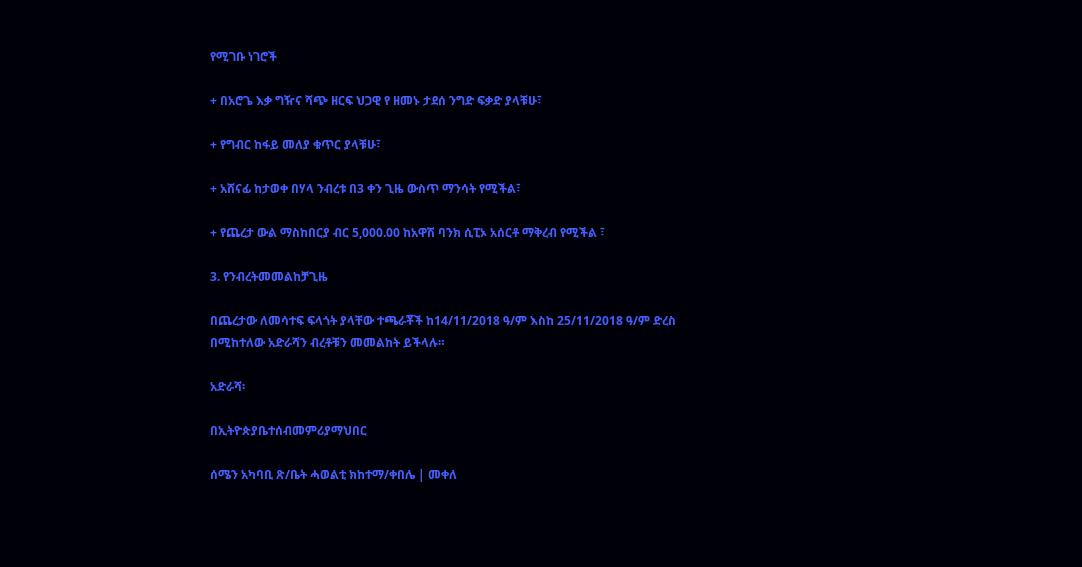የሚገቡ ነገሮች

+ በአሮጌ እቃ ግዥና ሻጭ ዘርፍ ህጋዊ የ ዘመኑ ታደሰ ንግድ ፍቃድ ያላቹሁ፣

+ የግብር ከፋይ መለያ ቁጥር ያላቹሁ፣

+ አሸናፊ ከታወቀ በሃላ ንብረቱ በ3 ቀን ጊዜ ውስጥ ማንሳት የሚችል፣

+ የጨረታ ውል ማስከበርያ ብር 5,000.00 ከአዋሽ ባንክ ሲፒኦ አሰርቶ ማቅረብ የሚችል ፣

3. የንብረትመመልከቻጊዜ

በጨረታው ለመሳተፍ ፍላጎት ያላቸው ተጫራቾች ከ14/11/2018 ዓ/ም እስከ 25/11/2018 ዓ/ም ድረስ በሚከተለው አድራሻን ብረቶቹን መመልከት ይችላሉ።

አድራሻ፡

በኢትዮጵያቤተሰብመምሪያማህበር

ሰሜን አካባቢ ጽ/ቤት ሓወልቲ ክከተማ/ቀበሌ | መቀለ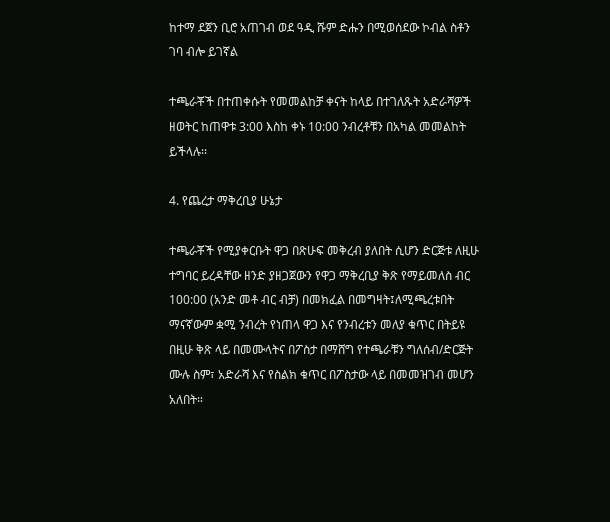ከተማ ደጀን ቢሮ አጠገብ ወደ ዓዲ ሹም ድሑን በሚወሰደው ኮብል ስቶን ገባ ብሎ ይገኛል

ተጫራቾች በተጠቀሱት የመመልከቻ ቀናት ከላይ በተገለጹት አድራሻዎች ዘወትር ከጠዋቱ 3:00 እስከ ቀኑ 10:00 ንብረቶቹን በአካል መመልከት ይችላሉ፡፡

4. የጨረታ ማቅረቢያ ሁኔታ

ተጫራቾች የሚያቀርቡት ዋጋ በጽሁፍ መቅረብ ያለበት ሲሆን ድርጅቱ ለዚሁ ተግባር ይረዳቸው ዘንድ ያዘጋጀውን የዋጋ ማቅረቢያ ቅጽ የማይመለስ ብር 100:00 (አንድ መቶ ብር ብቻ) በመክፈል በመግዛት፤ለሚጫረቱበት ማናኛውም ቋሚ ንብረት የነጠላ ዋጋ እና የንብረቱን መለያ ቁጥር በትይዩ በዚሁ ቅጽ ላይ በመሙላትና በፖስታ በማሸግ የተጫራቹን ግለሰብ/ድርጅት ሙሉ ስም፣ አድራሻ እና የስልክ ቁጥር በፖስታው ላይ በመመዝገብ መሆን አለበት።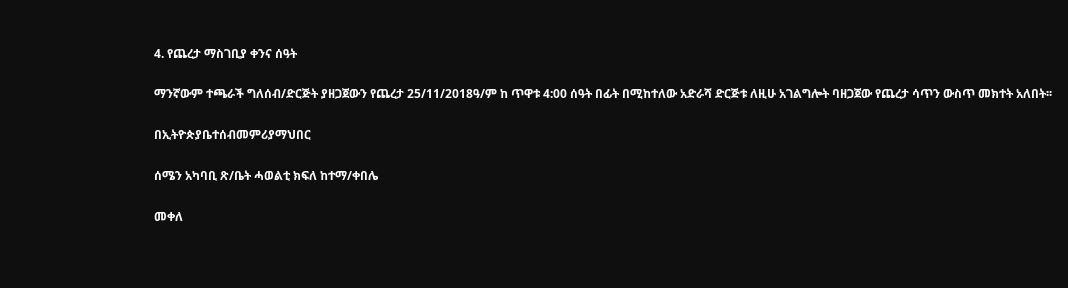4. የጨረታ ማስገቢያ ቀንና ሰዓት

ማንኛውም ተጫራች ግለሰብ/ድርጅት ያዘጋጀውን የጨረታ 25/11/2018ዓ/ም ከ ጥዋቱ 4:00 ሰዓት በፊት በሚከተለው አድራሻ ድርጅቱ ለዚሁ አገልግሎት ባዘጋጀው የጨረታ ሳጥን ውስጥ መክተት አለበት፡፡

በኢትዮጵያቤተሰብመምሪያማህበር

ሰሜን አካባቢ ጽ/ቤት ሓወልቲ ክፍለ ከተማ/ቀበሌ

መቀለ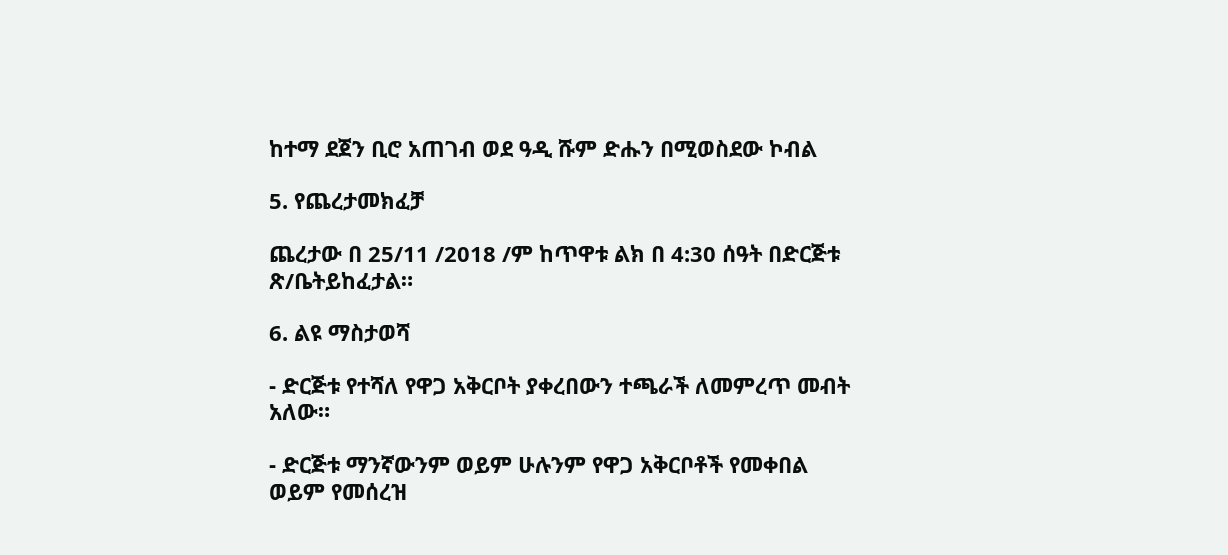ከተማ ደጀን ቢሮ አጠገብ ወደ ዓዲ ሹም ድሑን በሚወስደው ኮብል

5. የጨረታመክፈቻ

ጨረታው በ 25/11 /2018 /ም ከጥዋቱ ልክ በ 4:30 ሰዓት በድርጅቱ ጽ/ቤትይከፈታል።

6. ልዩ ማስታወሻ

- ድርጅቱ የተሻለ የዋጋ አቅርቦት ያቀረበውን ተጫራች ለመምረጥ መብት አለው።

- ድርጅቱ ማንኛውንም ወይም ሁሉንም የዋጋ አቅርቦቶች የመቀበል ወይም የመሰረዝ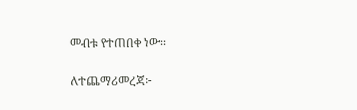መብቱ የተጠበቀ ነው፡፡

ለተጨማሪመረጃ፦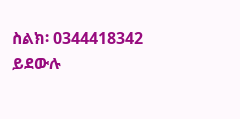ስልክ፡ 0344418342 ይደውሉ